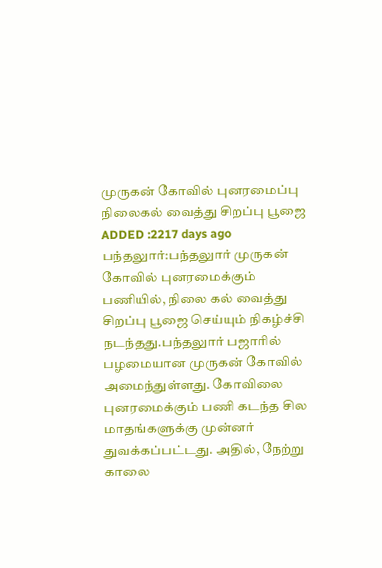முருகன் கோவில் புனரமைப்பு நிலைகல் வைத்து சிறப்பு பூஜை
ADDED :2217 days ago
பந்தலுார்:பந்தலுார் முருகன் கோவில் புனரமைக்கும் பணியில், நிலை கல் வைத்து சிறப்பு பூஜை செய்யும் நிகழ்ச்சி நடந்தது.பந்தலுார் பஜாரில் பழமையான முருகன் கோவில் அமைந்துள்ளது. கோவிலை புனரமைக்கும் பணி கடந்த சில மாதங்களுக்கு முன்னர் துவக்கப்பட்டது. அதில், நேற்று காலை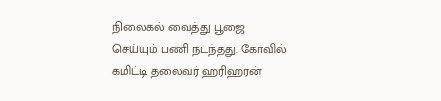நிலைகல் வைத்து பூஜை செய்யும் பணி நடந்தது. கோவில் கமிட்டி தலைவர் ஹரிஹரன்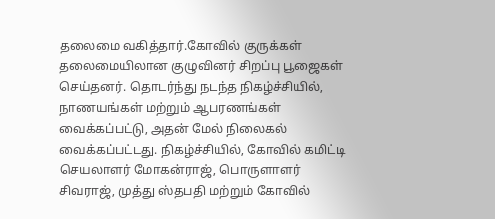தலைமை வகித்தார்.கோவில் குருக்கள் தலைமையிலான குழுவினர் சிறப்பு பூஜைகள் செய்தனர். தொடர்ந்து நடந்த நிகழ்ச்சியில், நாணயங்கள் மற்றும் ஆபரணங்கள் வைக்கப்பட்டு, அதன் மேல் நிலைகல் வைக்கப்பட்டது. நிகழ்ச்சியில், கோவில் கமிட்டி செயலாளர் மோகன்ராஜ், பொருளாளர் சிவராஜ், முத்து ஸ்தபதி மற்றும் கோவில்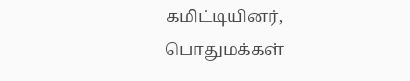கமிட்டியினர், பொதுமக்கள்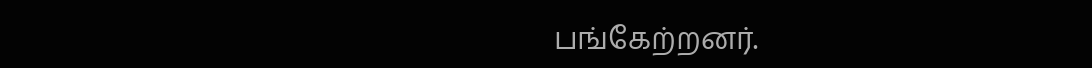பங்கேற்றனர்.